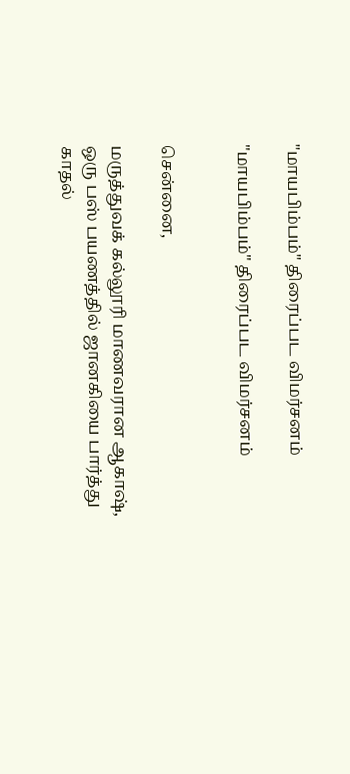"மாயபிம்பம்" திரைப்பட விமர்சனம்

"மாயபிம்பம்" திரைப்பட விமர்சனம்


சென்னை,

மருத்துவக் கல்லூரி மாணவரான ஆகாஷ், ஒரு பஸ் பயணத்தில் ஜானகியை பார்த்து காதல்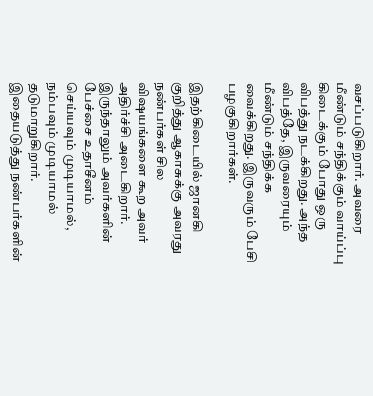வசப்படுகிறார். அவரை மீண்டும் சந்திக்கும் வாய்ப்பு கிடைக்கும் போது ஒரு விபத்து நடக்கிறது. அந்த விபத்தே, இருவரையும் மீண்டும் சந்திக்க வைக்கிறது. இருவரும் பேசி பழகுகிறார்கள்.

இதற்கிடையில் ஜானகி குறித்து ஆகாசுக்கு அவரது நண்பர்கள் சில விஷயங்களை கூற அவர் அதிர்ச்சி அடைகிறார். இருந்தாலும் அவர்களின் பேச்சை உதாசீனம் செய்யவும் முடியாமல், நம்பவும் முடியாமல் தடுமாறுகிறார். இதையடுத்து நண்பர்களின்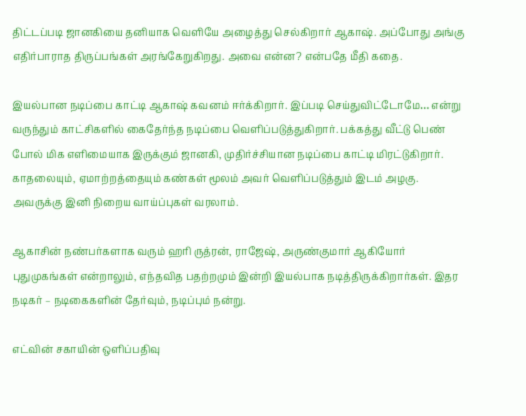திட்டப்படி ஜானகியை தனியாக வெளியே அழைத்து செல்கிறார் ஆகாஷ். அப்போது அங்கு எதிர்பாராத திருப்பங்கள் அரங்கேறுகிறது. அவை என்ன? என்பதே மீதி கதை.

இயல்பான நடிப்பை காட்டி ஆகாஷ் கவனம் ஈர்க்கிறார். இப்படி செய்துவிட்டோமே… என்று வருந்தும் காட்சிகளில் கைதேர்ந்த நடிப்பை வெளிப்படுத்துகிறார். பக்கத்து வீட்டு பெண் போல் மிக எளிமையாக இருக்கும் ஜானகி, முதிர்ச்சியான நடிப்பை காட்டி மிரட்டுகிறார். காதலையும், ஏமாற்றத்தையும் கண்கள் மூலம் அவர் வெளிப்படுத்தும் இடம் அழகு. அவருக்கு இனி நிறைய வாய்ப்புகள் வரலாம்.

ஆகாசின் நண்பர்களாக வரும் ஹரி ருத்ரன், ராஜேஷ், அருண்குமார் ஆகியோர் புதுமுகங்கள் என்றாலும், எந்தவித பதற்றமும் இன்றி இயல்பாக நடித்திருக்கிறார்கள். இதர நடிகர் – நடிகைகளின் தேர்வும், நடிப்பும் நன்று.

எட்வின் சகாயின் ஒளிப்பதிவு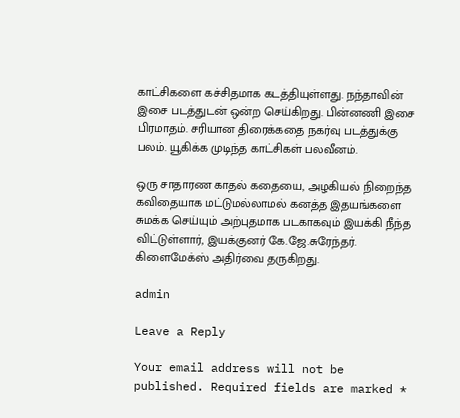காட்சிகளை கச்சிதமாக கடத்தியுள்ளது. நந்தாவின் இசை படத்துடன் ஒன்ற செய்கிறது. பின்னணி இசை பிரமாதம். சரியான திரைக்கதை நகர்வு படத்துக்கு பலம். யூகிக்க முடிந்த காட்சிகள் பலவீனம்.

ஒரு சாதாரண காதல் கதையை, அழகியல் நிறைந்த கவிதையாக மட்டுமல்லாமல் கனத்த இதயங்களை சுமக்க செய்யும் அற்புதமாக படகாகவும் இயக்கி நீந்த விட்டுள்ளார், இயக்குனர் கே.ஜே.சுரேந்தர். கிளைமேக்ஸ் அதிர்வை தருகிறது.

admin

Leave a Reply

Your email address will not be published. Required fields are marked *